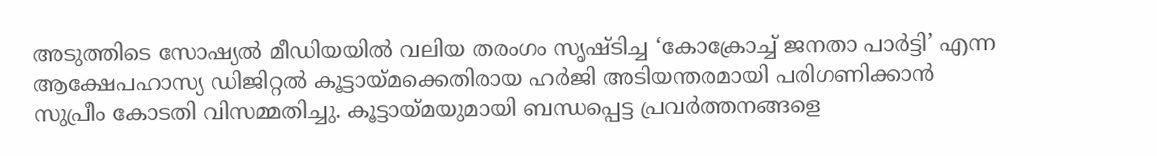അടുത്തിടെ സോഷ്യൽ മീഡിയയിൽ വലിയ തരംഗം സൃഷ്ടിച്ച ‘കോക്രോച്ച് ജനതാ പാർട്ടി’ എന്ന ആക്ഷേപഹാസ്യ ഡിജിറ്റൽ കൂട്ടായ്മക്കെതിരായ ഹർജി അടിയന്തരമായി പരിഗണിക്കാൻ സുപ്രീം കോടതി വിസമ്മതിച്ചു. കൂട്ടായ്മയുമായി ബന്ധപ്പെട്ട പ്രവർത്തനങ്ങളെ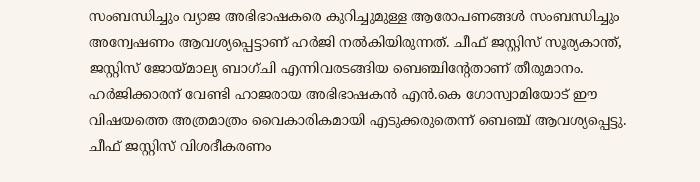സംബന്ധിച്ചും വ്യാജ അഭിഭാഷകരെ കുറിച്ചുമുള്ള ആരോപണങ്ങൾ സംബന്ധിച്ചും അന്വേഷണം ആവശ്യപ്പെട്ടാണ് ഹർജി നൽകിയിരുന്നത്. ചീഫ് ജസ്റ്റിസ് സൂര്യകാന്ത്, ജസ്റ്റിസ് ജോയ്മാല്യ ബാഗ്ചി എന്നിവരടങ്ങിയ ബെഞ്ചിന്റേതാണ് തീരുമാനം.
ഹർജിക്കാരന് വേണ്ടി ഹാജരായ അഭിഭാഷകൻ എൻ.കെ ഗോസ്വാമിയോട് ഈ വിഷയത്തെ അത്രമാത്രം വൈകാരികമായി എടുക്കരുതെന്ന് ബെഞ്ച് ആവശ്യപ്പെട്ടു. ചീഫ് ജസ്റ്റിസ് വിശദീകരണം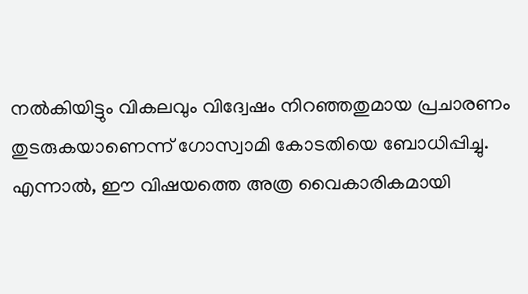നൽകിയിട്ടും വികലവും വിദ്വേഷം നിറഞ്ഞതുമായ പ്രചാരണം തുടരുകയാണെന്ന് ഗോസ്വാമി കോടതിയെ ബോധിപ്പിച്ചു. എന്നാൽ, ഈ വിഷയത്തെ അത്ര വൈകാരികമായി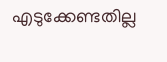എടുക്കേണ്ടതില്ല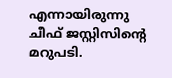എന്നായിരുന്നു ചീഫ് ജസ്റ്റിസിന്റെ മറുപടി.